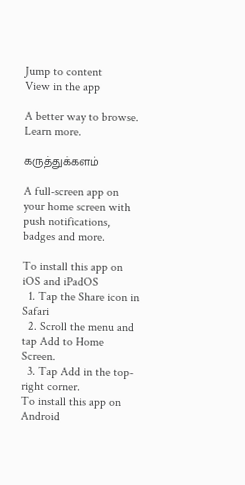Jump to content
View in the app

A better way to browse. Learn more.

கருத்துக்களம்

A full-screen app on your home screen with push notifications, badges and more.

To install this app on iOS and iPadOS
  1. Tap the Share icon in Safari
  2. Scroll the menu and tap Add to Home Screen.
  3. Tap Add in the top-right corner.
To install this app on Android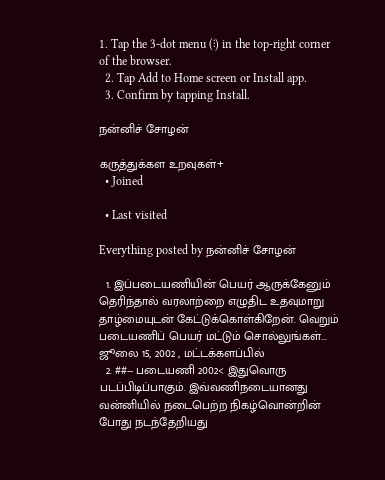1. Tap the 3-dot menu (⋮) in the top-right corner of the browser.
  2. Tap Add to Home screen or Install app.
  3. Confirm by tapping Install.

நன்னிச் சோழன்

கருத்துக்கள உறவுகள்+
  • Joined

  • Last visited

Everything posted by நன்னிச் சோழன்

  1. இப்படையணியின் பெயர் ஆருக்கேனும் தெரிந்தால் வரலாற்றை எழுதிட உதவுமாறு தாழ்மையுடன் கேட்டுக்கொள்கிறேன். வெறும் படையணிப் பெயர் மட்டும் சொல்லுங்கள்... ஜூலை 15, 2002 , மட்டக்களப்பில்
  2. ##-- படையணி 2002< இதுவொரு படப்பிடிப்பாகும். இவ்வணிநடையானது வன்னியில் நடைபெற்ற நிகழ்வொன்றின் போது நடந்தேறியது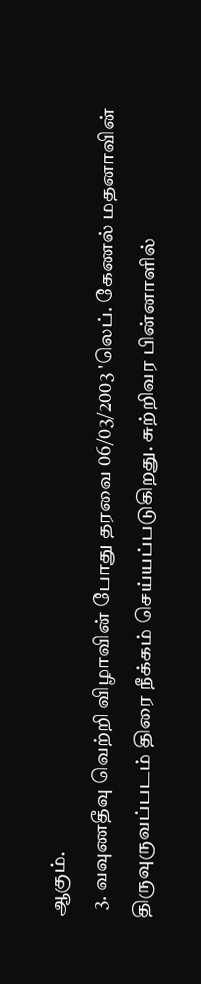ஆகும்.
  3. வவுணதீவு வெற்றி விழாவின் போது தரவை 06/03/2003 'லெப். கேணல் மதனாவின் திருவுருவப்படம் திரை நீக்கம் செய்யப்படுகிறது. சுற்றிவர பின்னாளில்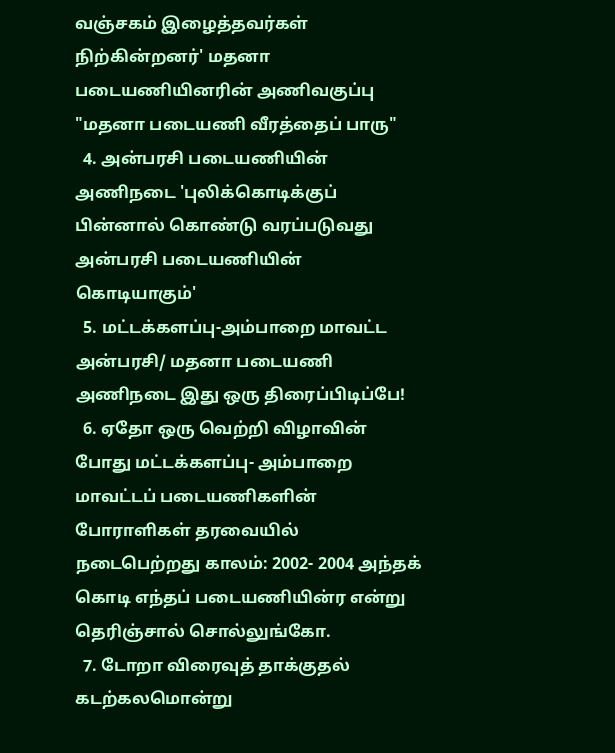வஞ்சகம் இழைத்தவர்கள் நிற்கின்றனர்' மதனா படையணியினரின் அணிவகுப்பு "மதனா படையணி வீரத்தைப் பாரு"
  4. அன்பரசி படையணியின் அணிநடை 'புலிக்கொடிக்குப் பின்னால் கொண்டு வரப்படுவது அன்பரசி படையணியின் கொடியாகும்'
  5. மட்டக்களப்பு-அம்பாறை மாவட்ட அன்பரசி/ மதனா படையணி அணிநடை இது ஒரு திரைப்பிடிப்பே!
  6. ஏதோ ஒரு வெற்றி விழாவின் போது மட்டக்களப்பு- அம்பாறை மாவட்டப் படையணிகளின் போராளிகள் தரவையில் நடைபெற்றது காலம்: 2002- 2004 அந்தக் கொடி எந்தப் படையணியின்ர என்று தெரிஞ்சால் சொல்லுங்கோ.
  7. டோறா விரைவுத் தாக்குதல் கடற்கலமொன்று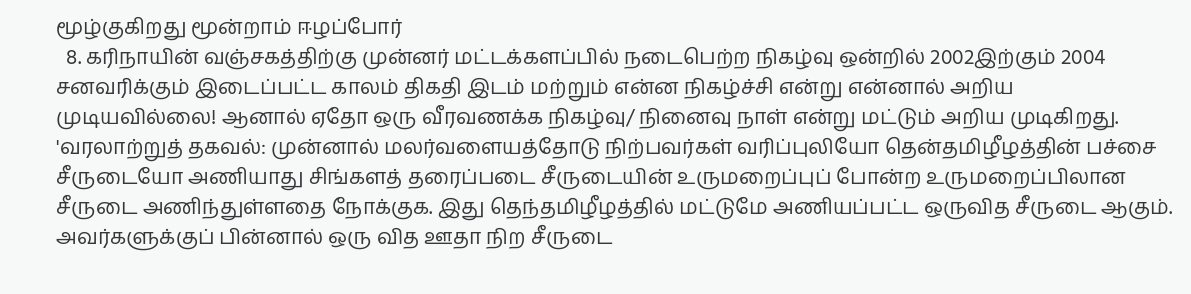மூழ்குகிறது மூன்றாம் ஈழப்போர்
  8. கரிநாயின் வஞ்சகத்திற்கு முன்னர் மட்டக்களப்பில் நடைபெற்ற நிகழ்வு ஒன்றில் 2002இற்கும் 2004 சனவரிக்கும் இடைப்பட்ட காலம் திகதி இடம் மற்றும் என்ன நிகழ்ச்சி என்று என்னால் அறிய முடியவில்லை! ஆனால் ஏதோ ஒரு வீரவணக்க நிகழ்வு/ நினைவு நாள் என்று மட்டும் அறிய முடிகிறது. 'வரலாற்றுத் தகவல்: முன்னால் மலர்வளையத்தோடு நிற்பவர்கள் வரிப்புலியோ தென்தமிழீழத்தின் பச்சை சீருடையோ அணியாது சிங்களத் தரைப்படை சீருடையின் உருமறைப்புப் போன்ற உருமறைப்பிலான சீருடை அணிந்துள்ளதை நோக்குக. இது தெந்தமிழீழத்தில் மட்டுமே அணியப்பட்ட ஒருவித சீருடை ஆகும். அவர்களுக்குப் பின்னால் ஒரு வித ஊதா நிற சீருடை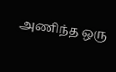அணிந்த ஒரு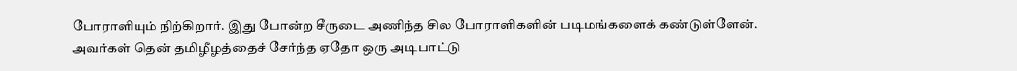போராளியும் நிற்கிறார். இது போன்ற சீருடை அணிந்த சில போராளிகளின் படிமங்களைக் கண்டுள்ளேன். அவர்கள் தென் தமிழீழத்தைச் சேர்ந்த ஏதோ ஒரு அடிபாட்டு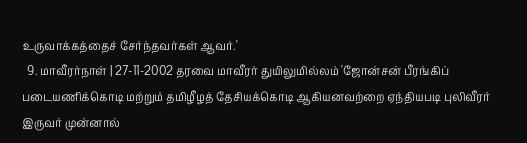உருவாக்கத்தைச் சேர்ந்தவர்கள் ஆவர்.'
  9. மாவீரர்நாள் | 27-11-2002 தரவை மாவீரர் துயிலுமில்லம் 'ஜோன்சன் பீரங்கிப் படையணிக்கொடி மற்றும் தமிழீழத் தேசியக்கொடி ஆகியனவற்றை ஏந்தியபடி புலிவீரர் இருவர் முன்னால்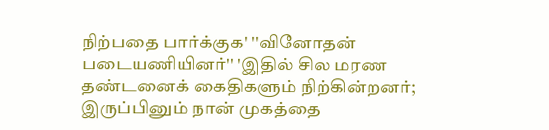நிற்பதை பார்க்குக' ''வினோதன் படையணியினர்'' 'இதில் சில மரண தண்டனைக் கைதிகளும் நிற்கின்றனர்; இருப்பினும் நான் முகத்தை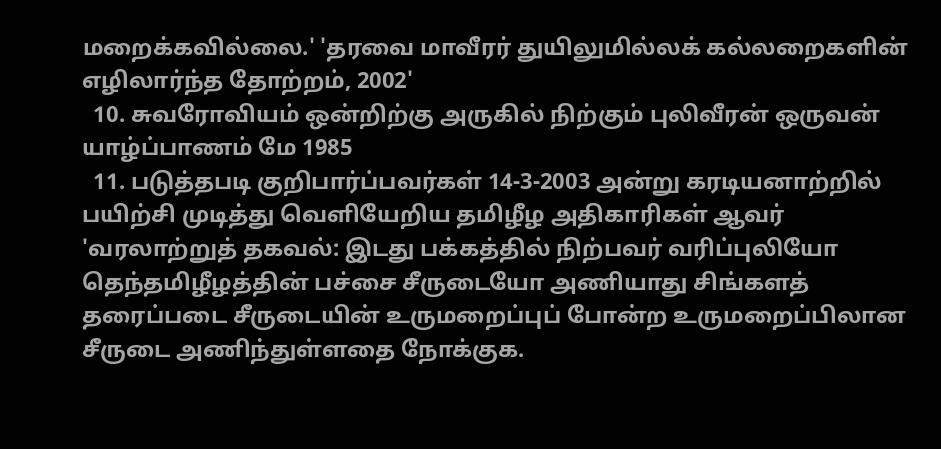மறைக்கவில்லை.' 'தரவை மாவீரர் துயிலுமில்லக் கல்லறைகளின் எழிலார்ந்த தோற்றம், 2002'
  10. சுவரோவியம் ஒன்றிற்கு அருகில் நிற்கும் புலிவீரன் ஒருவன் யாழ்ப்பாணம் மே 1985
  11. படுத்தபடி குறிபார்ப்பவர்கள் 14-3-2003 அன்று கரடியனாற்றில் பயிற்சி முடித்து வெளியேறிய தமிழீழ அதிகாரிகள் ஆவர் 'வரலாற்றுத் தகவல்: இடது பக்கத்தில் நிற்பவர் வரிப்புலியோ தெந்தமிழீழத்தின் பச்சை சீருடையோ அணியாது சிங்களத் தரைப்படை சீருடையின் உருமறைப்புப் போன்ற உருமறைப்பிலான சீருடை அணிந்துள்ளதை நோக்குக.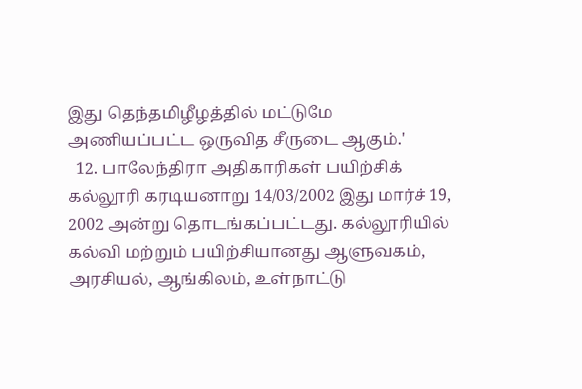இது தெந்தமிழீழத்தில் மட்டுமே அணியப்பட்ட ஒருவித சீருடை ஆகும்.'
  12. பாலேந்திரா அதிகாரிகள் பயிற்சிக் கல்லூரி கரடியனாறு 14/03/2002 இது மார்ச் 19, 2002 அன்று தொடங்கப்பட்டது. கல்லூரியில் கல்வி மற்றும் பயிற்சியானது ஆளுவகம், அரசியல், ஆங்கிலம், உள்நாட்டு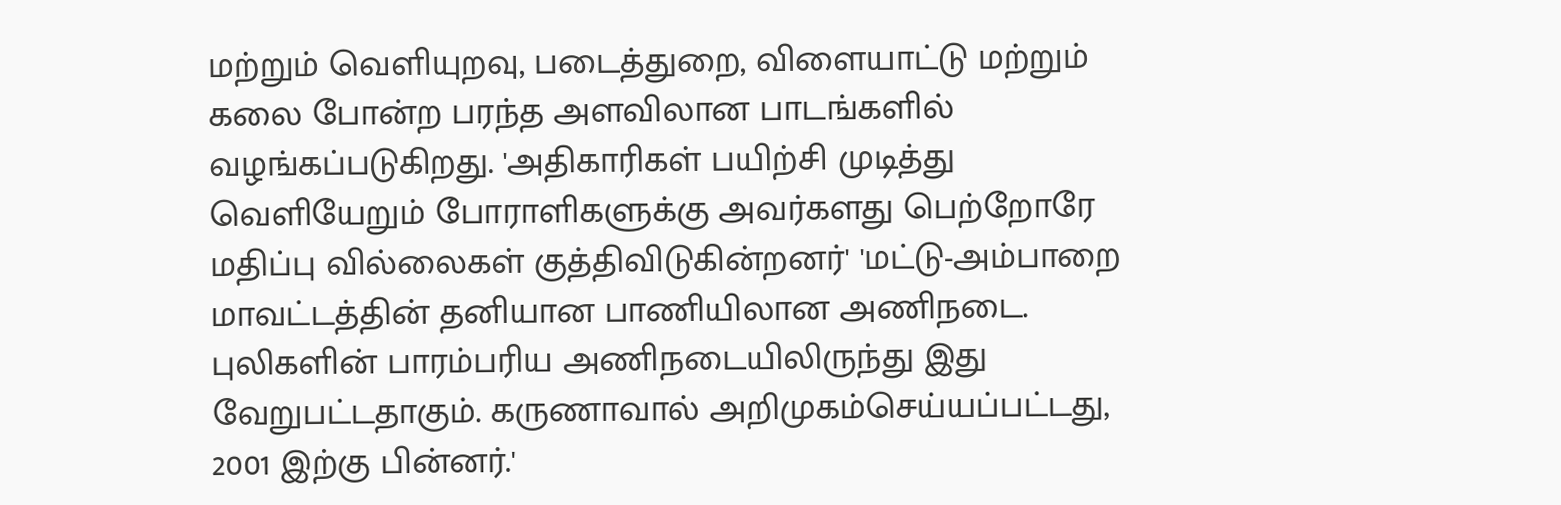மற்றும் வெளியுறவு, படைத்துறை, விளையாட்டு மற்றும் கலை போன்ற பரந்த அளவிலான பாடங்களில் வழங்கப்படுகிறது. 'அதிகாரிகள் பயிற்சி முடித்து வெளியேறும் போராளிகளுக்கு அவர்களது பெற்றோரே மதிப்பு வில்லைகள் குத்திவிடுகின்றனர்' 'மட்டு-அம்பாறை மாவட்டத்தின் தனியான பாணியிலான அணிநடை. புலிகளின் பாரம்பரிய அணிநடையிலிருந்து இது வேறுபட்டதாகும். கருணாவால் அறிமுகம்செய்யப்பட்டது, 2001 இற்கு பின்னர்.'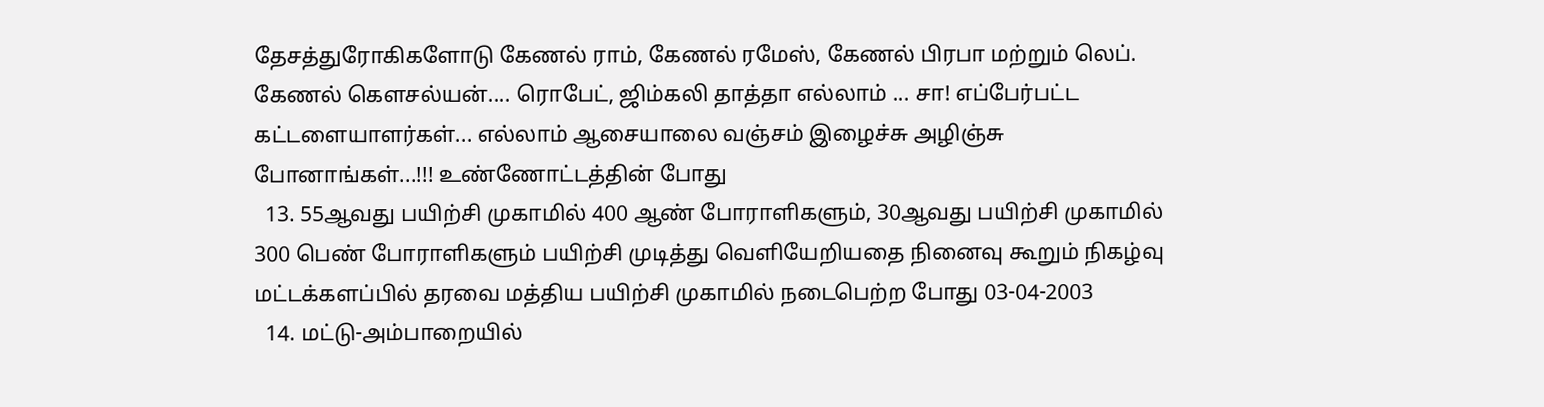தேசத்துரோகிகளோடு கேணல் ராம், கேணல் ரமேஸ், கேணல் பிரபா மற்றும் லெப். கேணல் கௌசல்யன்.... ரொபேட், ஜிம்கலி தாத்தா எல்லாம் ... சா! எப்பேர்பட்ட கட்டளையாளர்கள்... எல்லாம் ஆசையாலை வஞ்சம் இழைச்சு அழிஞ்சு போனாங்கள்...!!! உண்ணோட்டத்தின் போது
  13. 55ஆவது பயிற்சி முகாமில் 400 ஆண் போராளிகளும், 30ஆவது பயிற்சி முகாமில் 300 பெண் போராளிகளும் பயிற்சி முடித்து வெளியேறியதை நினைவு கூறும் நிகழ்வு மட்டக்களப்பில் தரவை மத்திய பயிற்சி முகாமில் நடைபெற்ற போது 03-04-2003
  14. மட்டு-அம்பாறையில்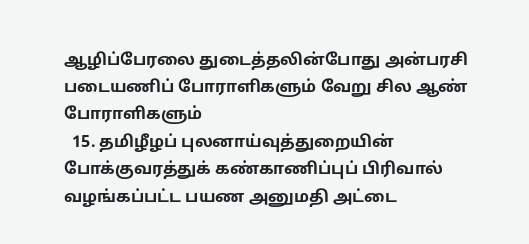ஆழிப்பேரலை துடைத்தலின்போது அன்பரசி படையணிப் போராளிகளும் வேறு சில ஆண் போராளிகளும்
  15. தமிழீழப் புலனாய்வுத்துறையின் போக்குவரத்துக் கண்காணிப்புப் பிரிவால் வழங்கப்பட்ட பயண அனுமதி அட்டை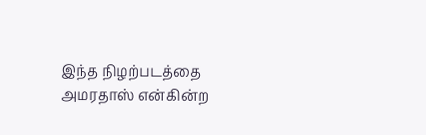இந்த நிழற்படத்தை அமரதாஸ் என்கின்ற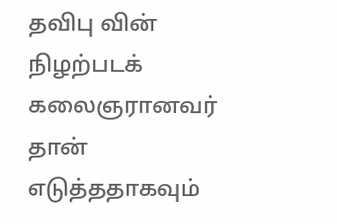தவிபு வின் நிழற்படக் கலைஞரானவர் தான் எடுத்ததாகவும்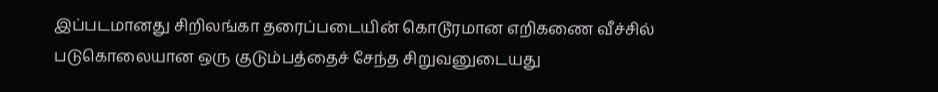இப்படமானது சிறிலங்கா தரைப்படையின் கொடூரமான எறிகணை வீச்சில் படுகொலையான ஒரு குடும்பத்தைச் சேந்த சிறுவனுடையது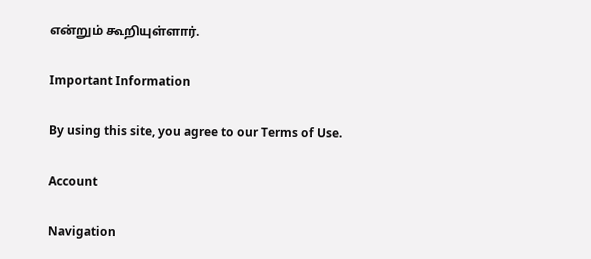என்றும் கூறியுள்ளார்.

Important Information

By using this site, you agree to our Terms of Use.

Account

Navigation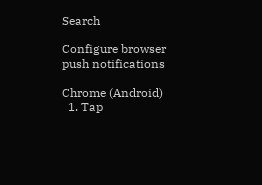Search

Configure browser push notifications

Chrome (Android)
  1. Tap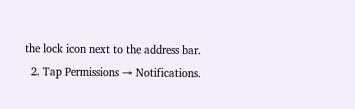the lock icon next to the address bar.
  2. Tap Permissions → Notifications.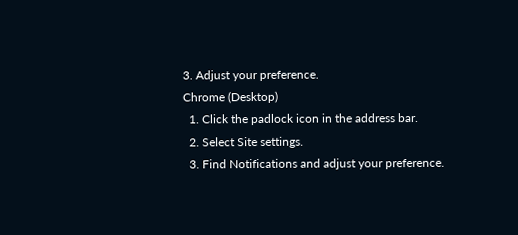3. Adjust your preference.
Chrome (Desktop)
  1. Click the padlock icon in the address bar.
  2. Select Site settings.
  3. Find Notifications and adjust your preference.